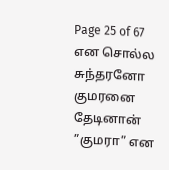Page 25 of 67
என சொல்ல சுந்தரனோ குமரனை தேடினான்
”குமரா” என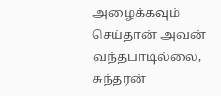அழைக்கவும் செய்தான் அவன் வந்தபாடில்லை, சுந்தரன்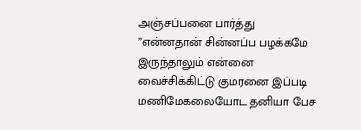அஞ்சப்பனை பார்த்து
”என்னதான் சின்னப்ப பழக்கமே இருந்தாலும் என்னை வைச்சிக்கிட்டு குமரனை இப்படி மணிமேகலையோட தனியா பேச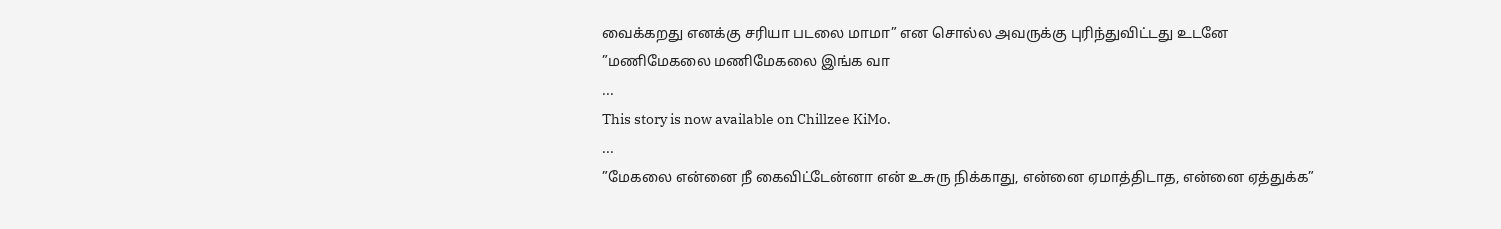வைக்கறது எனக்கு சரியா படலை மாமா” என சொல்ல அவருக்கு புரிந்துவிட்டது உடனே
”மணிமேகலை மணிமேகலை இங்க வா
...
This story is now available on Chillzee KiMo.
...
”மேகலை என்னை நீ கைவிட்டேன்னா என் உசுரு நிக்காது, என்னை ஏமாத்திடாத, என்னை ஏத்துக்க”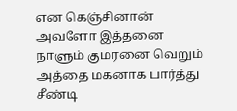என கெஞ்சினான்
அவளோ இத்தனை நாளும் குமரனை வெறும் அத்தை மகனாக பார்த்து சீண்டி